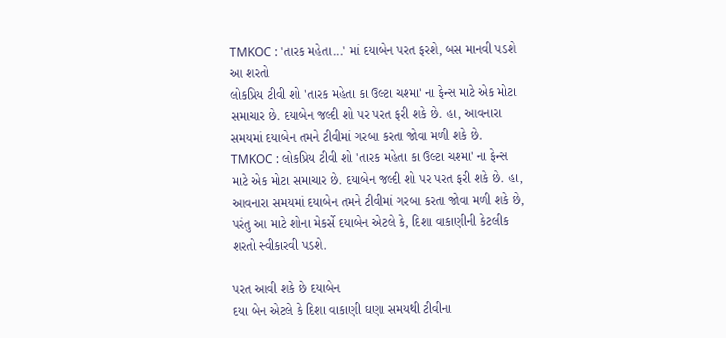TMKOC : 'તારક મહેતા...' માં દયાબેન પરત ફરશે, બસ માનવી પડશે આ શરતો
લોકપ્રિય ટીવી શો 'તારક મહેતા કા ઉલ્ટા ચશ્મા' ના ફેન્સ માટે એક મોટા સમાચાર છે. દયાબેન જલ્દી શો પર પરત ફરી શકે છે. હા, આવનારા સમયમાં દયાબેન તમને ટીવીમાં ગરબા કરતા જોવા મળી શકે છે.
TMKOC : લોકપ્રિય ટીવી શો 'તારક મહેતા કા ઉલ્ટા ચશ્મા' ના ફેન્સ માટે એક મોટા સમાચાર છે. દયાબેન જલ્દી શો પર પરત ફરી શકે છે. હા, આવનારા સમયમાં દયાબેન તમને ટીવીમાં ગરબા કરતા જોવા મળી શકે છે, પરંતુ આ માટે શોના મેકર્સે દયાબેન એટલે કે, દિશા વાકાણીની કેટલીક શરતો સ્વીકારવી પડશે.

પરત આવી શકે છે દયાબેન
દયા બેન એટલે કે દિશા વાકાણી ઘણા સમયથી ટીવીના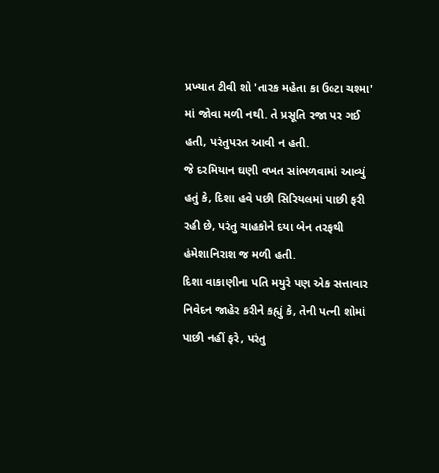પ્રખ્યાત ટીવી શો 'તારક મહેતા કા ઉલ્ટા ચશ્મા' માં જોવા મળી નથી. તે પ્રસૂતિ રજા પર ગઈ હતી, પરંતુપરત આવી ન હતી.
જે દરમિયાન ઘણી વખત સાંભળવામાં આવ્યું હતું કે, દિશા હવે પછી સિરિયલમાં પાછી ફરી રહી છે, પરંતુ ચાહકોને દયા બેન તરફથી હંમેશાનિરાશ જ મળી હતી.
દિશા વાકાણીના પતિ મયુરે પણ એક સત્તાવાર નિવેદન જાહેર કરીને કહ્યું કે, તેની પત્ની શોમાં પાછી નહીં ફરે, પરંતુ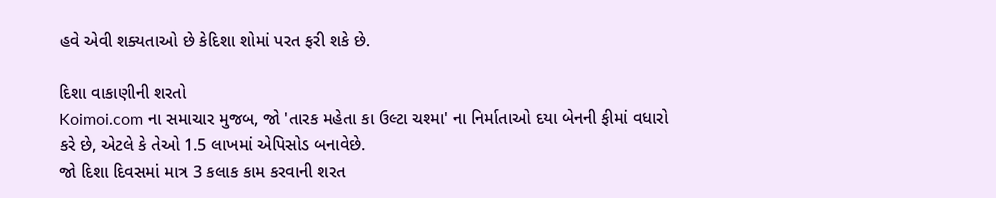હવે એવી શક્યતાઓ છે કેદિશા શોમાં પરત ફરી શકે છે.

દિશા વાકાણીની શરતો
Koimoi.com ના સમાચાર મુજબ, જો 'તારક મહેતા કા ઉલ્ટા ચશ્મા' ના નિર્માતાઓ દયા બેનની ફીમાં વધારો કરે છે, એટલે કે તેઓ 1.5 લાખમાં એપિસોડ બનાવેછે.
જો દિશા દિવસમાં માત્ર 3 કલાક કામ કરવાની શરત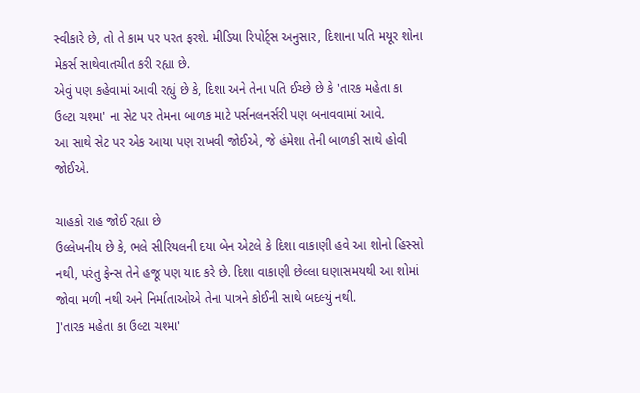સ્વીકારે છે, તો તે કામ પર પરત ફરશે. મીડિયા રિપોર્ટ્સ અનુસાર, દિશાના પતિ મયૂર શોના મેકર્સ સાથેવાતચીત કરી રહ્યા છે.
એવું પણ કહેવામાં આવી રહ્યું છે કે, દિશા અને તેના પતિ ઈચ્છે છે કે 'તારક મહેતા કા ઉલ્ટા ચશ્મા' ના સેટ પર તેમના બાળક માટે પર્સનલનર્સરી પણ બનાવવામાં આવે.
આ સાથે સેટ પર એક આયા પણ રાખવી જોઈએ, જે હંમેશા તેની બાળકી સાથે હોવી જોઈએ.

ચાહકો રાહ જોઈ રહ્યા છે
ઉલ્લેખનીય છે કે, ભલે સીરિયલની દયા બેન એટલે કે દિશા વાકાણી હવે આ શોનો હિસ્સો નથી, પરંતુ ફેન્સ તેને હજૂ પણ યાદ કરે છે. દિશા વાકાણી છેલ્લા ઘણાસમયથી આ શોમાં જોવા મળી નથી અને નિર્માતાઓએ તેના પાત્રને કોઈની સાથે બદલ્યું નથી.
]'તારક મહેતા કા ઉલ્ટા ચશ્મા'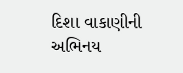દિશા વાકાણીની અભિનય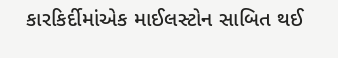કારકિર્દીમાંએક માઈલસ્ટોન સાબિત થઈ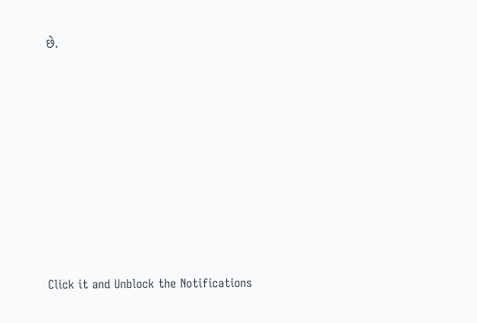છે.












Click it and Unblock the Notifications